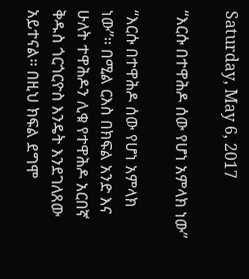Saturday, May 6, 2017

“እርሱ በተዋሕዶ ሰው የሆነ አምላክ ነው”

“እርሱ በተዋሕዶ ሰው የሆነ አምላክ ነው”፡፡ በሚል ርእስ በክፍል አንድ እና ሁለት ተዋሕዶን ሊቁ የተዋሕዶ አርበኛ ቅዱስ ጎርጎርዮስ እንዴት እንደገለጸው አይተናል፡፡ በዚህ ክፍል ደግሞ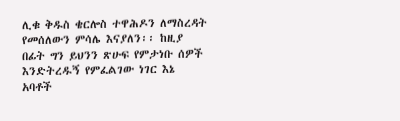ሊቁ ቅዱስ ቄርሎስ ተዋሕዶን ለማስረዳት የመሰለውን ምሳሌ እናያለን፡፡ ከዚያ በፊት ግን ይህንን ጽሁፍ የምታነቡ ሰዎች እንድትረዱኝ የምፈልገው ነገር እኔ አባቶች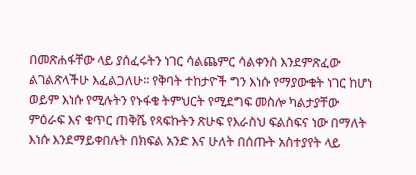በመጽሐፋቸው ላይ ያሰፈሩትን ነገር ሳልጨምር ሳልቀንስ እንደምጽፈው ልገልጽላችሁ እፈልጋለሁ፡፡ የቅባት ተከታዮች ግን እነሱ የማያውቁት ነገር ከሆነ ወይም እነሱ የሚሉትን የኑፋቄ ትምህርት የሚደግፍ መስሎ ካልታያቸው ምዕራፍ እና ቁጥር ጠቅሼ የጻፍኩትን ጽሁፍ የእራስህ ፍልስፍና ነው በማለት እነሱ እንደማይቀበሉት በክፍል አንድ እና ሁለት በሰጡት አስተያየት ላይ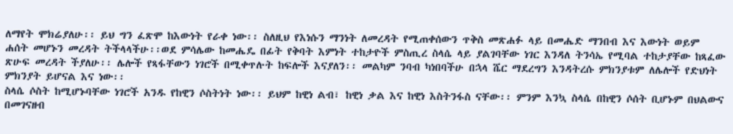ለማየት ሞክሬያለሁ፡፡ ይህ ግን ፈጽሞ ከእውነት የራቀ ነው፡፡ ስለዚህ የእነሱን ማንነት ለመረዳት የሚጠቀሰውን ጥቅስ መጽሐፉ ላይ በመሔድ ማንበብ እና እውነት ወይም ሐሰት መሆኑን መረዳት ትችላላችሁ፡፡ወደ ምሳሌው ከመሔዴ በፊት የቅባት እምነት ተከታዮች ምስጢረ ስላሴ ላይ ያልገባቸው ነገር እንዳለ ትንሳኤ የሚባል ተከታያቸው ከጻፈው ጽሁፍ መረዳት ችያለሁ፡፡ ሌሎች የጻፋቸውን ነገሮች በሚቀጥሉት ከፍሎች እናያለን፡፡ መልካም ንባብ ካነበባችሁ በኋላ ሼር ማደረግን እንዳትረሱ ምክንያቱም ለሌሎች የድህነት ምክንያት ይሆናል እና ነው፡፡
ስላሴ ሶስት ከሚሆኑባቸው ነገሮች አንዱ የከዊን ሶስትነት ነው፡፡ ይህም ከዊነ ልብ፣ ከዊነ ቃል እና ከዊነ እስትንፋስ ናቸው፡፡ ምንም እንኳ ስላሴ በከዊን ሶሰት ቢሆኑም በህልውና በመገናዘብ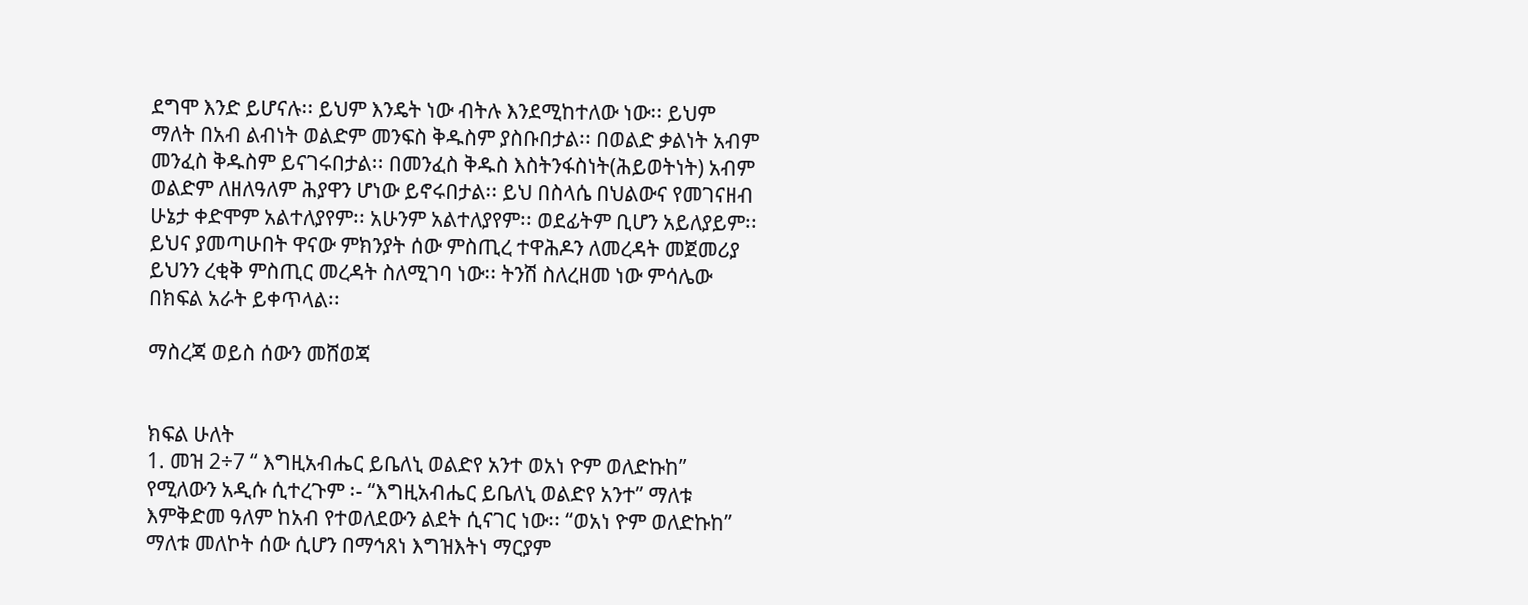ደግሞ እንድ ይሆናሉ፡፡ ይህም እንዴት ነው ብትሉ እንደሚከተለው ነው፡፡ ይህም ማለት በአብ ልብነት ወልድም መንፍስ ቅዱስም ያስቡበታል፡፡ በወልድ ቃልነት አብም መንፈስ ቅዱስም ይናገሩበታል፡፡ በመንፈስ ቅዱስ እስትንፋስነት(ሕይወትነት) አብም ወልድም ለዘለዓለም ሕያዋን ሆነው ይኖሩበታል፡፡ ይህ በስላሴ በህልውና የመገናዘብ ሁኔታ ቀድሞም አልተለያየም፡፡ አሁንም አልተለያየም፡፡ ወደፊትም ቢሆን አይለያይም፡፡ ይህና ያመጣሁበት ዋናው ምክንያት ሰው ምስጢረ ተዋሕዶን ለመረዳት መጀመሪያ ይህንን ረቂቅ ምስጢር መረዳት ስለሚገባ ነው፡፡ ትንሽ ስለረዘመ ነው ምሳሌው በክፍል አራት ይቀጥላል፡፡

ማስረጃ ወይስ ሰውን መሸወጃ


ክፍል ሁለት
1. መዝ 2÷7 “ እግዚአብሔር ይቤለኒ ወልድየ አንተ ወአነ ዮም ወለድኩከ” የሚለውን አዲሱ ሲተረጉም ፡- “እግዚአብሔር ይቤለኒ ወልድየ አንተ” ማለቱ እምቅድመ ዓለም ከአብ የተወለደውን ልደት ሲናገር ነው፡፡ “ወአነ ዮም ወለድኩከ” ማለቱ መለኮት ሰው ሲሆን በማኅጸነ እግዝእትነ ማርያም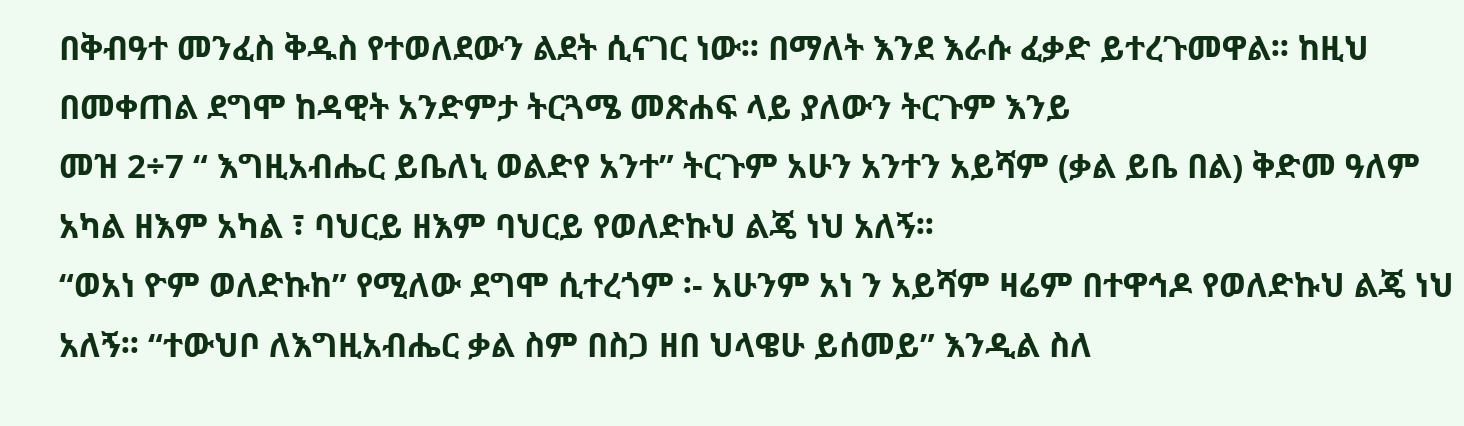በቅብዓተ መንፈስ ቅዱስ የተወለደውን ልደት ሲናገር ነው፡፡ በማለት እንደ እራሱ ፈቃድ ይተረጉመዋል፡፡ ከዚህ በመቀጠል ደግሞ ከዳዊት አንድምታ ትርጓሜ መጽሐፍ ላይ ያለውን ትርጉም እንይ
መዝ 2÷7 “ እግዚአብሔር ይቤለኒ ወልድየ አንተ” ትርጉም አሁን አንተን አይሻም (ቃል ይቤ በል) ቅድመ ዓለም አካል ዘእም አካል ፣ ባህርይ ዘእም ባህርይ የወለድኩህ ልጄ ነህ አለኝ፡፡
“ወአነ ዮም ወለድኩከ” የሚለው ደግሞ ሲተረጎም ፡- አሁንም አነ ን አይሻም ዛሬም በተዋኅዶ የወለድኩህ ልጄ ነህ አለኝ፡፡ “ተውህቦ ለእግዚአብሔር ቃል ስም በስጋ ዘበ ህላዌሁ ይሰመይ” እንዲል ስለ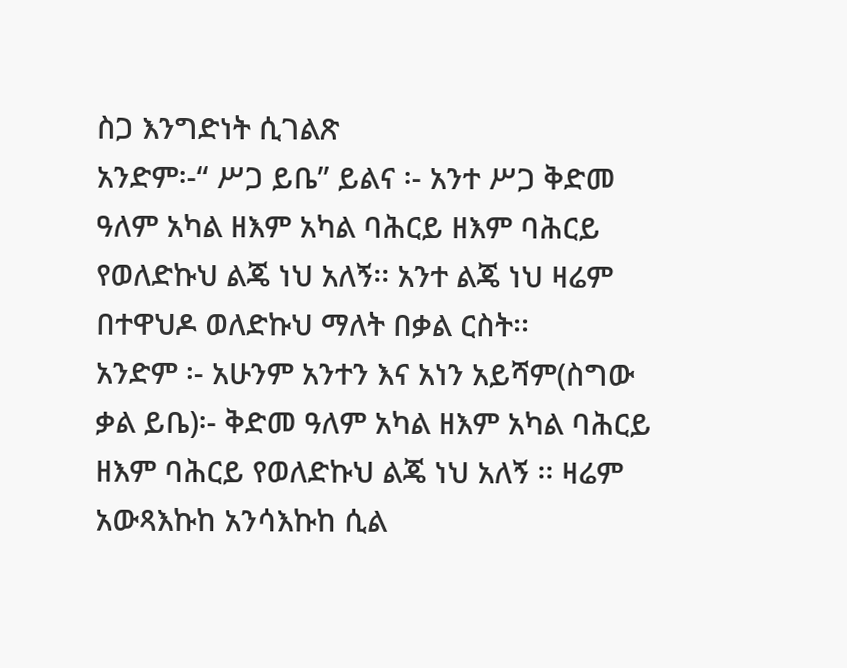ስጋ እንግድነት ሲገልጽ
አንድም፡-“ ሥጋ ይቤ” ይልና ፡- አንተ ሥጋ ቅድመ ዓለም አካል ዘእም አካል ባሕርይ ዘእም ባሕርይ የወለድኩህ ልጄ ነህ አለኝ፡፡ አንተ ልጄ ነህ ዛሬም በተዋህዶ ወለድኩህ ማለት በቃል ርስት፡፡
አንድም ፡- አሁንም አንተን እና አነን አይሻም(ስግው ቃል ይቤ)፡- ቅድመ ዓለም አካል ዘእም አካል ባሕርይ ዘእም ባሕርይ የወለድኩህ ልጄ ነህ አለኝ ፡፡ ዛሬም አውጻእኩከ አንሳእኩከ ሲል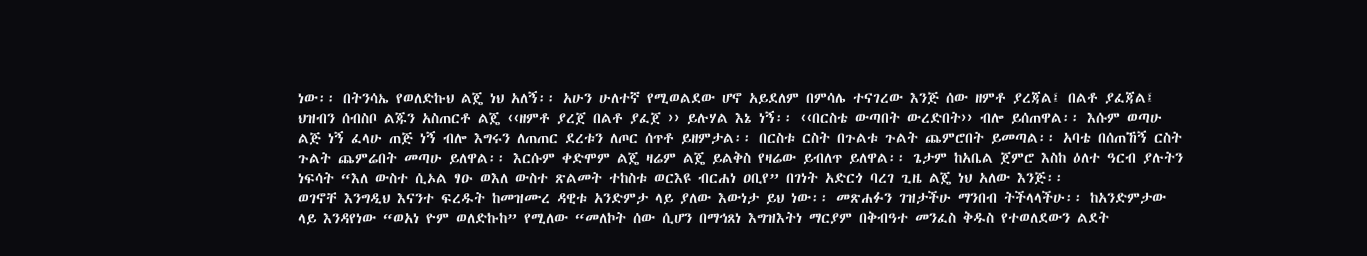ነው፡፡ በትንሳኤ የወለድኩህ ልጄ ነህ አለኝ፡፡ አሁን ሁለተኛ የሚወልደው ሆኖ አይደለም በምሳሌ ተናገረው እንጅ ሰው ዘምቶ ያረጃል፤ በልቶ ያፈጃል፤ ህዝብን ሰብስቦ ልጁን አስጠርቶ ልጄ ‹‹ዘምቶ ያረጀ በልቶ ያፈጀ ›› ይሉሃል እኔ ነኝ፡፡ ‹‹በርስቴ ውጣበት ውረድበት›› ብሎ ይሰጠዋል፡፡ እሱም ወጣሁ ልጅ ነኝ ፈላሁ ጠጅ ነኝ ብሎ እግሩን ለጠጠር ደረቱን ለጦር ሰጥቶ ይዘምታል፡፡ በርስቱ ርስት በጉልቱ ጉልት ጨምሮበት ይመጣል፡፡ አባቴ በሰጠኸኝ ርስት ጉልት ጨምሬበት መጣሁ ይለዋል፡፡ እርሱም ቀድሞም ልጄ ዛሬም ልጄ ይልቅስ የዛሬው ይብለጥ ይለዋል፡፡ ጌታም ከአቤል ጀምሮ እስከ ዕለተ ዓርብ ያሉትን ነፍሳት “እለ ውስተ ሲኦል ፃዑ ወእለ ውስተ ጽልመት ተከስቱ ወርእዩ ብርሐነ ዐቢየ” በገነት አድርጎ ባረገ ጊዜ ልጄ ነህ አለው እንጅ፡፡
ወገኖቸ እንግዲህ እናንተ ፍረዱት ከመዝሙረ ዳዊቱ አንድምታ ላይ ያለው እውነታ ይህ ነው፡፡ መጽሐፉን ገዝታችሁ ማንበብ ትችላላችሁ፡፡ ከአንድምታው ላይ እንዳየነው “ወአነ ዮም ወለድኩከ” የሚለው “መለኮት ሰው ሲሆን በማኅጸነ እግዝእትነ ማርያም በቅብዓተ መንፈስ ቅዱስ የተወለደውን ልደት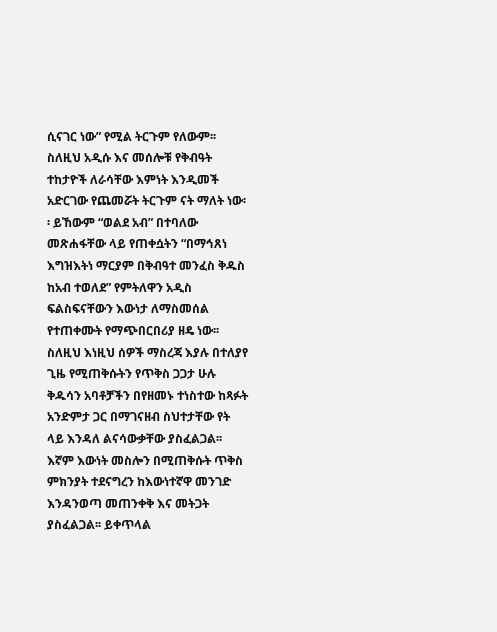ሲናገር ነው” የሚል ትርጉም የለውም፡፡ ስለዚህ አዲሱ እና መሰሎቹ የቅብዓት ተከታዮች ለራሳቸው እምነት እንዲመች አድርገው የጨመሯት ትርጉም ናት ማለት ነው፡፡ ይኸውም “ወልደ አብ” በተባለው መጽሐፋቸው ላይ የጠቀሷትን “በማኅጸነ እግዝእትነ ማርያም በቅብዓተ መንፈስ ቅዱስ ከአብ ተወለደ” የምትለዋን አዲስ ፍልስፍናቸውን እውነታ ለማስመሰል የተጠቀሙት የማጭበርበሪያ ዘዴ ነው፡፡ ስለዚህ እነዚህ ሰዎች ማስረጃ እያሉ በተለያየ ጊዜ የሚጠቅሱትን የጥቅስ ጋጋታ ሁሉ ቅዱሳን አባቶቻችን በየዘመኑ ተነስተው ከጻፉት አንድምታ ጋር በማገናዘብ ስህተታቸው የት ላይ እንዳለ ልናሳውቃቸው ያስፈልጋል፡፡ እኛም እውነት መስሎን በሚጠቅሱት ጥቅስ ምክንያት ተደናግረን ከእውነተኛዋ መንገድ እንዳንወጣ መጠንቀቅ እና መትጋት ያስፈልጋል፡፡ ይቀጥላል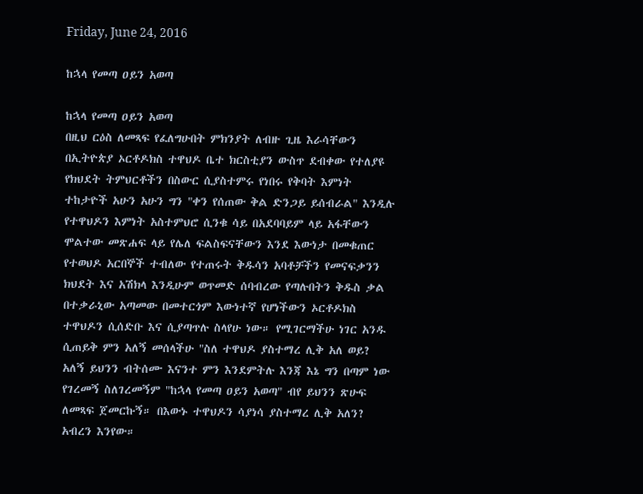Friday, June 24, 2016

ከኋላ የመጣ ዐይን አወጣ

ከኋላ የመጣ ዐይን አወጣ
በዚህ ርዕስ ለመጻፍ የፈለግሁበት ምክንያት ለብዙ ጊዜ እራሳቸውን በኢትዮጵያ ኦርቶዶክስ ተዋህዶ ቤተ ክርስቲያን ውስጥ ደብቀው የተለያዩ የክህደት ትምህርቶችን በስውር ሲያስተምሩ የነበሩ የቅባት እምነት ተከታዮች አሁን አሁን ግን "ቀን የሰጠው ቅል ድንጋይ ይሰብራል" እንዲሉ የተዋህዶን እምነት አስተምህሮ ሲንቁ ሳይ በአደባባይም ላይ አፋቸውን ሞልተው መጽሐፍ ላይ የሌለ ፍልስፍናቸውን እንደ እውነታ በመቁጠር የተወህዶ አርበኞች ተብለው የተጠሩት ቅዱሳን አባቶቻችን የመናፍቃንን ክህደት እና አሽክላ እንዲሁም ወጥመድ ሰባብረው የጣሉበትን ቅዱስ ቃል በተቃራኒው አጣመው በመተርጎም እውነተኛ የሆነችውን ኦርቶዶክስ ተዋህዶን ሲሰድቡ እና ሲያጣጥሉ ስላየሁ ነው። የሚገርማችሁ ነገር አንዱ ሲጠይቅ ምን አለኝ መሰላችሁ "ስለ ተዋህዶ ያስተማረ ሊቅ አለ ወይ? አለኝ ይህንን ብትሰሙ እናንተ ምን እንደምትሉ እንጃ እኔ ግን በጣም ነው የገረመኝ ስለገረመኝም "ከኋላ የመጣ ዐይን አወጣ" ብየ ይህንን ጽሁፍ ለመጻፍ ጀመርኩኝ። በእውኑ ተዋህዶን ሳያነሳ ያስተማረ ሊቅ አለን? አብረን እንየው።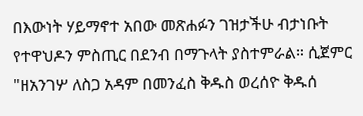በእውነት ሃይማኖተ አበው መጽሐፉን ገዝታችሁ ብታነቡት የተዋህዶን ምስጢር በደንብ በማጉላት ያስተምራል። ሲጀምር "ዘአንገሦ ለስጋ አዳም በመንፈስ ቅዱስ ወረሰዮ ቅዱሰ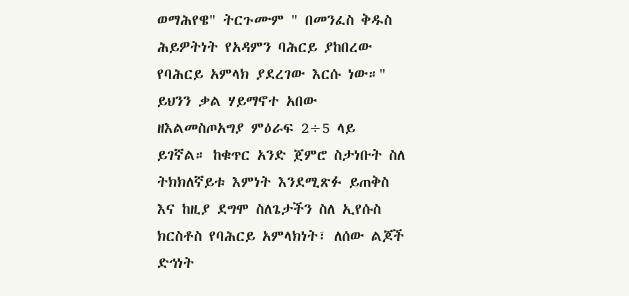ወማሕየዌ" ትርጉሙም " በመንፈስ ቅዱስ ሕይዎትነት የአዳምን ባሕርይ ያከበረው የባሕርይ አምላክ ያደረገው እርሱ ነው።" ይህንን ቃል ሃይማኖተ አበው ዘእልመስጦአግያ ምዕራፍ 2÷5 ላይ ይገኛል። ከቁጥር አንድ ጀምሮ ስታነቡት ስለ ትክክለኛይቱ እምነት እንደሚጽፉ ይጠቅስ እና ከዚያ ደግሞ ስለጌታችን ስለ ኢየሱስ ክርስቶስ የባሕርይ አምላክነት፣ ለሰው ልጆች ድኅነት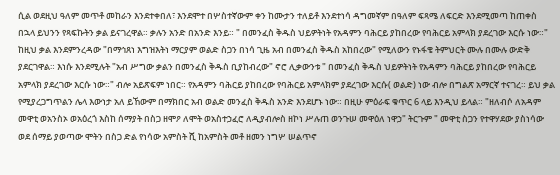ሲል ወደዚህ ዓለም መጥቶ መከራን እንደተቀበለ፣ እንደሞተ በሦስተኛውም ቀን ከሙታን ተለይቶ እንደተነሳ ዳግመኛም በዓለም ፍጻሜ ለፍርድ እንደሚመጣ ከጠቀስ በኋላ ይህንን የጻፍኩትን ቃል ይናገረዋል። ቃሉን አንድ በአንድ እንይ። " በመንፈስ ቅዱስ ህይዎትነት የአዳምን ባሕርይ ያከበረው የባሕርይ አምላክ ያደረገው እርሱ ነው።" ከዚህ ቃል እንደምንረዳው "በማኅጸነ እግዝእትነ ማርያም ወልድ ስጋን በነሳ ጊዜ አብ በመንፈስ ቅዱስ አከበረው" የሚለውን የኑፋቄ ትምህርት ሙሉ በሙሉ ውድቅ ያደርገዋል። እነሱ እንደሚሉት "አብ ሥግው ቃልን በመንፈስ ቅዱስ ቢያከብረው" ኖሮ ሊቃውንቱ " በመንፈስ ቅዱስ ህይዎትነት የአዳምን ባሕርይ ያከበረው የባሕርይ አምላክ ያደረገው እርሱ ነው።" ብሎ አይጽፍም ነበር። የአዳምን ባሕርይ ያከበረው የባሕርይ አምላክም ያደረገው እርሱ( ወልድ) ነው ብሎ በግልጽ አማርኛ ተናገረ። ይህ ቃል የሚያረጋግጥልን ሌላ እውነታ አለ ይኸውም በማክበር አብ ወልድ መንፈስ ቅዱስ አንድ እንደሆኑ ነው። በዚሁ ምዕራፍ ቁጥር 6 ላይ እንዲህ ይላል። "ዘለብሶ ለአዳም መዋቲ ወአንስኦ ወአዕረጎ እስከ ሰማያት በስጋ ዘሞዖ ለሞት ወአስተኃፈሮ ለዲያብሎስ ዘኮነ ሥሉጠ ወንጉሠ መዋዕለ ነዋኃ" ትርጉም " መዋቲ ስጋን የተዋሃደው ያስነሳው ወደ ሰማይ ያወጣው ሞትን በስጋ ድል የነሳው አምስት ሺ ከአምስት መቶ ዘመን ነግሦ ሠልጥኖ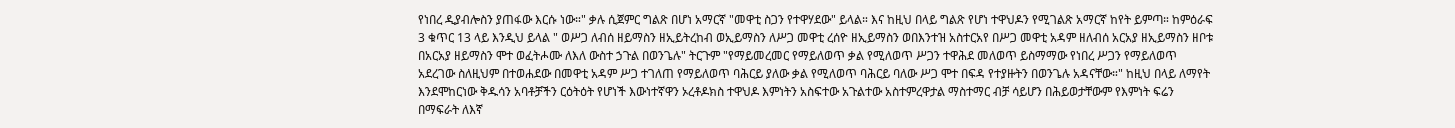የነበረ ዲያብሎስን ያጠፋው እርሱ ነው።" ቃሉ ሲጀምር ግልጽ በሆነ አማርኛ "መዋቲ ስጋን የተዋሃደው" ይላል። እና ከዚህ በላይ ግልጽ የሆነ ተዋህዶን የሚገልጽ አማርኛ ከየት ይምጣ። ከምዕራፍ 3 ቁጥር 13 ላይ እንዲህ ይላል " ወሥጋ ለብሰ ዘይማስን ዘኢይትረከብ ወኢይማስን ለሥጋ መዋቲ ረሰዮ ዘኢይማስን ወበእንተዝ አስተርአየ በሥጋ መዋቲ አዳም ዘለብሰ አርአያ ዘኢይማስን ዘቦቱ በአርአያ ዘይማስን ሞተ ወፈትሖሙ ለእለ ውስተ ኃጉል በወንጌሉ" ትርጉም "የማይመረመር የማይለወጥ ቃል የሚለወጥ ሥጋን ተዋሕደ መለወጥ ይስማማው የነበረ ሥጋን የማይለወጥ አደረገው ስለዚህም በተወሐደው በመዋቲ አዳም ሥጋ ተገለጠ የማይለወጥ ባሕርይ ያለው ቃል የሚለወጥ ባሕርይ ባለው ሥጋ ሞተ በፍዳ የተያዙትን በወንጌሉ አዳናቸው።" ከዚህ በላይ ለማየት እንደሞከርነው ቅዱሳን አባቶቻችን ርዕትዕት የሆነች እውነተኛዋን ኦረቶዶክስ ተዋህዶ እምነትን አስፍተው አጉልተው አስተምረዋታል ማስተማር ብቻ ሳይሆን በሕይወታቸውም የእምነት ፍሬን በማፍራት ለእኛ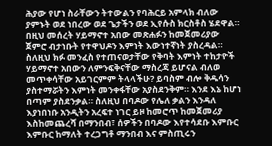ሕያው የሆነ ስራቸውን ትተውልን የባሕርይ አምላክ ብለው ያምኑት ወደ ነበረው ወደ ጌታችን ወደ ኢየሱስ ክርስቶስ ሄደዋል። በዚህ መሰረት ሃይማኖተ አበው መጽሐፉን ከመጀመሪያው ጀምሮ ብታነቡት የተዋህዶን እምነት እውነተኛነት ያስረዳል። ስለዚህ ክፉ መንፈስ የተጠናወታቸው የቅባት እምነት ተከታዮች ሃይማኖተ አበውን ለምንፍቅናቸው ማስረጃ ይሆናል ብለወ መጥቀሳቸው አይገርምም ትላላችሁ? ይባስም ብሎ ቅዱሳን ያስተማሯትን እምነት መንቀፋቸው አያስደንቅም። እንደ እኔ ከሆነ በጣም ያስደንቃል። ስለዚህ በባዶው የሌለ ቃልን እንዳለ እያነበነቡ አንዲትን አረፍተ ነገር ይዞ ከመሮጥ ከመጀመሪያ እስከመጨረሻ በማንበብ፣ ሰዎችን በባዶው እየተሳደቡ እምቡር እምቡር ከማለት ተረጋግቶ ማንበብ እና ምስጢሩን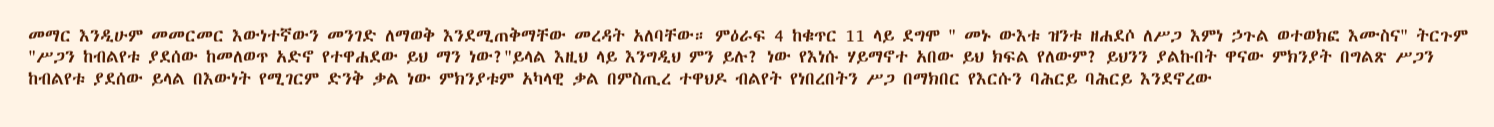መማር እንዲሁም መመርመር እውነተኛውን መንገድ ለማወቅ እንደሚጠቅማቸው መረዳት አለባቸው። ምዕራፍ 4 ከቁጥር 11 ላይ ደግሞ " መኑ ውእቱ ዝንቱ ዘሐደሶ ለሥጋ እምነ ኃጉል ወተወክፎ እሙስና" ትርጉም "ሥጋን ከብልየቱ ያደሰው ከመለወጥ አድኖ የተዋሐደው ይህ ማን ነው?"ይላል እዚህ ላይ እንግዲህ ምን ይሉ? ነው የእነሱ ሃይማኖተ አበው ይህ ክፍል የለውም? ይህንን ያልኩበት ዋናው ምክንያት በግልጽ ሥጋን ከብልየቱ ያደሰው ይላል በእውነት የሚገርም ድንቅ ቃል ነው ምክንያቱም አካላዊ ቃል በምስጢረ ተዋህዶ ብልየት የነበረበትን ሥጋ በማክበር የእርሱን ባሕርይ ባሕርይ እንደኖረው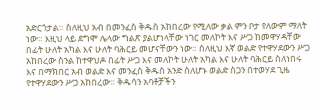አድርጎታል። ስለዚህ አብ በመንፈስ ቅዱስ አከበረው የሚለው ቃል ምን ቦታ የለውም ማለት ነው። እዚህ ላይ ደግሞ ሌላው ግልጽ ያልሆነላቸው ነገር መለኮት እና ሥጋ ከመዋሃዳቸው በፊት ሁለት አካል እና ሁለት ባሕርይ መሆናቸውን ነው። ሰለዚህ እኛ ወልድ የተዋሃደውን ሥጋ አከበረው ስንል ከተዋህዶ በፊት ሥጋ እና መለኮት ሁለት አካል እና ሁለት ባሕርይ ስለነበሩ እና በማክበር አብ ወልድ እና መንፈስ ቅዱስ አንድ ስለሆኑ ወልድ ስጋን በተወሃደ ጊዜ የተዋሃደውን ሥጋ አከበረው። ቅዱሳን አባቶቻችን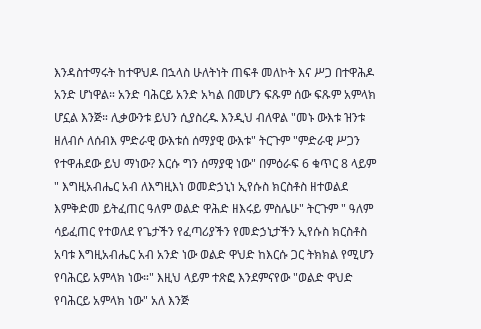እንዳስተማሩት ከተዋህዶ በኋላስ ሁለትነት ጠፍቶ መለኮት እና ሥጋ በተዋሕዶ አንድ ሆነዋል። አንድ ባሕርይ አንድ አካል በመሆን ፍጹም ሰው ፍጹም አምላክ ሆኗል እንጅ። ሊቃውንቱ ይህን ሲያስረዱ እንዲህ ብለዋል "መኑ ውእቱ ዝንቱ ዘለብሶ ለሰብእ ምድራዊ ውእቱሰ ሰማያዊ ውእቱ" ትርጉም "ምድራዊ ሥጋን የተዋሐደው ይህ ማነው? እርሱ ግን ሰማያዊ ነው" በምዕራፍ 6 ቁጥር 8 ላይም " እግዚአብሔር አብ ለእግዚእነ ወመድኃኒነ ኢየሱስ ክርስቶስ ዘተወልደ እምቅድመ ይትፈጠር ዓለም ወልድ ዋሕድ ዘእሩይ ምስሌሁ" ትርጉም " ዓለም ሳይፈጠር የተወለደ የጌታችን የፈጣሪያችን የመድኃኒታችን ኢየሱስ ክርስቶስ አባቱ እግዚአብሔር አብ አንድ ነው ወልድ ዋህድ ከእርሱ ጋር ትክክል የሚሆን የባሕርይ አምላክ ነው።" እዚህ ላይም ተጽፎ እንደምናየው "ወልድ ዋህድ የባሕርይ አምላክ ነው" አለ እንጅ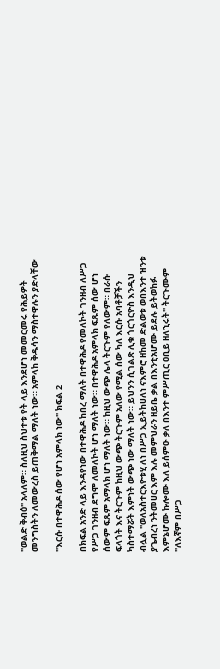"ወልድ ቅብዕ" አላለም። ስለዚህ ስህተቱ የት ላይ እንደሆነ መመርመሩ የሕይዎት መንግስትን ለመውረስ ይጠቅማል ማለት ነው። አምላከ ቅዱሳን ማስተዋሉን ያድላቸው

"እርሱ በተዋሕዶ ሰው የሆነ አምላክ ነው" ክፍል 2

በክፍል አንድ ላይ እንዳየነው በተዋሕዶ ከበረ ማለት በተዋሕዶ የመለኮት ገንዘብ ለሥጋ የሥጋ ገንዘብ ደግሞ ለመለኮት ሆነ ማለት ነው። በተዋሕዶ አምላክ ፍጹም ሰው ሆነ ሰውም ፍጹም አማላክ ሆነ ማለት ነው። ከዚህ ውጭ ሌላ ትርጉም የለውም። በራሱ ፍላጎት እና ትርጉም ከዚህ ውጭ ትርጉም አለው የሚል ሰው ካለ እርሱ አባቶቻችን ካስተማሯት እምነት ውጭ ነው ማለት ነው። ይህንን ሲገልጽ ሊቁ ጎርጎርዮስ እንዲህ ብሏል "ወለአስተርእዮቱሂ ለነ በሥጋ ኢይትከሀለነ ናእምሮ ዘከመ ድልወቱ ወበእንተ ዝንቱ ያጌብረነ ንትመሀር እም እሉ መምህራን ዘይቤ ቃል በእንቲአሆሙ ይደሉ ይትወከፉ እምኔሆሙ ኩሎሙ እለ ይሰምዑ ቃለ በእንተ ምሥጢር ዐቢይ ዘለኂሩት" ትርጉሙም "ለእኛም በሥጋ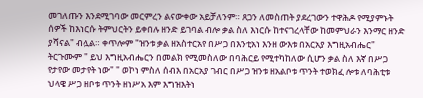መገለጡን እንደሚገባው መርምረን ልናውቀው አይቻለንም። ጸጋን ለመስጠት ያደረገውን ተዋሕዶ የሚያምኑት ሰዎች ከእነርሱ ትምህርትን ይቀበሉ ዘንድ ይገባል ብሎ ቃል ስለ እነርሱ ከተናገረላቸው ከመምህራን እንማር ዘንድ ያሻናል" ብሏል። ቀጥሎም "ዝንቱ ቃል ዘአስተርአየ በሥጋ በእንቲአነ እንዘ ውእቱ በአርአያ እግዚአብሔር" ትርጉሙም " ይህ እግዚአብሔርን በመልክ የሚመስለው በባሕርይ የሚተካከለው ሲሆን ቃል ስለ እኛ በሥጋ የታየው መታየት ነው" " ወኮነ ምስለ ሰብእ በአርአያ ገብር በሥጋ ዝንቱ ዘአልቦቱ ጥንት ተወክፈ ሎቱ ለባሕቲቱ ህላዌ ሥጋ ዘቦቱ ጥንት ዘነሥአ እም እግዝእትነ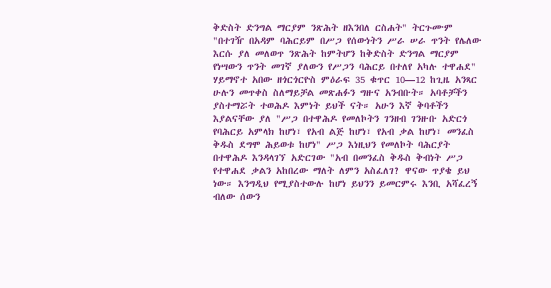ቅድስት ድንግል ማርያም ንጽሕት ዘእንበለ ርስሐት" ትርጉሙም "በተገዥ በአዳም ባሕርይም በሥጋ የሰውነትን ሥራ ሠራ ጥንት የሌለው እርሱ ያለ መለወጥ ንጽሕት ከምትሆን ከቅድስት ድንግል ማርያም የነሣውን ጥንት መገኛ ያለውን የሥጋን ባሕርይ በተለየ አካሉ ተዋሐደ" ሃይማኖተ አበው ዘጎርጎርዮስ ምዕራፍ 35 ቁጥር 10—12 ከጊዜ አንጻር ሁሉን መጥቀስ ስለማይቻል መጽሐፉን ግዙና አንብቡት። አባቶቻችን ያስተማሯት ተወሕዶ እምነት ይህች ናት። አሁን እኛ ቅባቶችን እያልናቸው ያለ "ሥጋ በተዋሕዶ የመለኮትን ገንዘብ ገንዙቡ አድርጎ የባሕርይ አምላክ ከሆነ፣ የአብ ልጅ ከሆነ፣ የአብ ቃል ከሆነ፣ መንፈስ ቅዱስ ደግሞ ሕይወቱ ከሆነ" ሥጋ እነዚህን የመለኮት ባሕርያት በተዋሕዶ እንዳላገኘ አድርገው "አብ በመንፈስ ቅዱስ ቅብነት ሥጋ የተዋሐደ ቃልን አከበረው ማለት ለምን አስፈለገ? ዋናው ጥያቄ ይህ ነው። እንግዲህ የሚያስተውሉ ከሆነ ይህንን ይመርምሩ እንቢ አሻፈረኝ ብለው ሰውን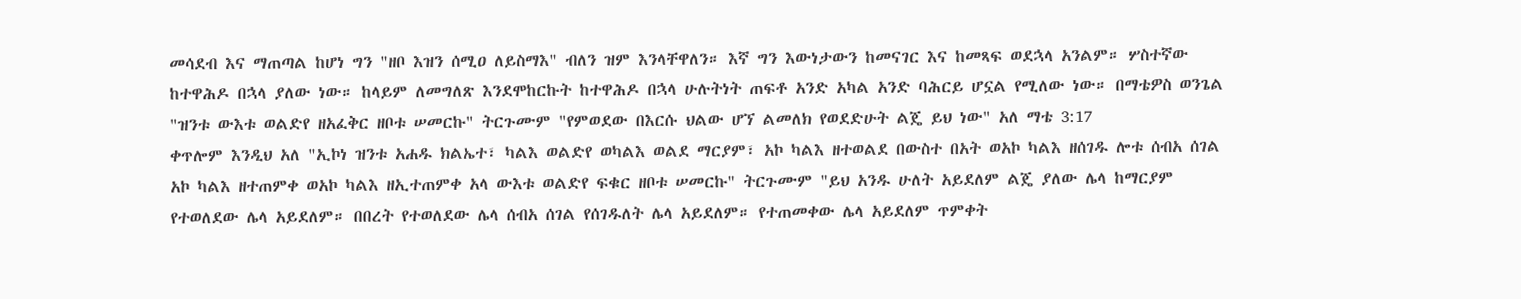መሳደብ እና ማጠጣል ከሆነ ግን "ዘቦ እዝን ሰሚዐ ለይስማእ" ብለን ዝም እንላቸዋለን። እኛ ግን እውነታውን ከመናገር እና ከመጻፍ ወደኋላ አንልም። ሦስተኛው ከተዋሕዶ በኋላ ያለው ነው። ከላይም ለመግለጽ እንደሞከርኩት ከተዋሕዶ በኋላ ሁሉትነት ጠፍቶ አንድ አካል አንድ ባሕርይ ሆኗል የሚለው ነው። በማቴዎስ ወንጌል "ዝንቱ ውእቱ ወልድየ ዘአፈቅር ዘቦቱ ሠመርኩ" ትርጉሙም "የምወደው በእርሱ ህልው ሆኘ ልመለክ የወደድሁት ልጄ ይህ ነው" አለ ማቴ 3:17
ቀጥሎም እንዲህ አለ "ኢኮነ ዝንቱ አሐዱ ክልኤተ፣ ካልእ ወልድየ ወካልእ ወልደ ማርያም፣ አኮ ካልእ ዘተወልደ በውስተ በአት ወአኮ ካልእ ዘሰገዱ ሎቱ ሰብአ ሰገል አኮ ካልእ ዘተጠምቀ ወአኮ ካልእ ዘኢተጠምቀ አላ ውእቱ ወልድየ ፍቁር ዘቦቱ ሠመርኩ" ትርጉሙም "ይህ አንዱ ሁለት አይደለም ልጄ ያለው ሌላ ከማርያም የተወለደው ሌላ አይደለም። በበረት የተወለደው ሌላ ሰብአ ሰገል የሰገዱለት ሌላ አይደለም። የተጠመቀው ሌላ አይደለም ጥምቀት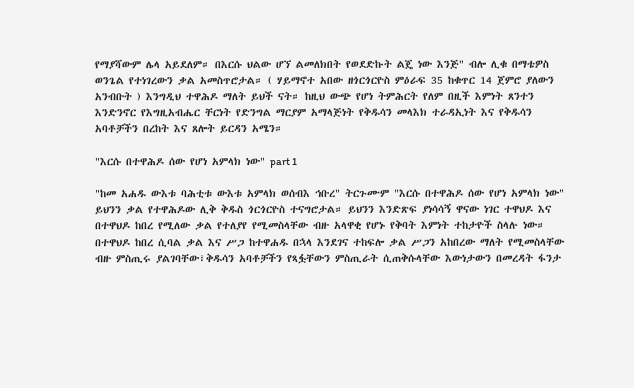የማያሻውም ሌላ አይደለም። በእርሱ ህልው ሆኘ ልመለክበት የወደድኩት ልጄ ነው እንጅ" ብሎ ሊቁ በማቴዎስ ወንጌል የተነገረውን ቃል አመስጥሮታል። ( ሃይማኖተ አበው ዘጎርጎርዮስ ምዕራፍ 35 ከቁጥር 14 ጀምሮ ያለውን አንብቡት ) እንግዲህ ተዋሕዶ ማለት ይህች ናት። ከዚህ ውጭ የሆነ ትምሕርት የለም በዚች እምነት ጸንተን እንድንኖር የእግዚአብሔር ቸርነት የድንግል ማርያም አማላጅነት የቅዱሳን መላእክ ተራዳኢነት እና የቅዱሳን አባቶቻችን በረከት እና ጸሎት ይርዳን አሜን።

"እርሱ በተዋሕዶ ሰው የሆነ አምላክ ነው" part 1

"ከመ አሐዱ ውእቱ ባሕቲቱ ውእቱ አምላክ ወሰብእ ኅቡረ" ትርጉሙም "እርሱ በተዋሕዶ ሰው የሆነ አምላክ ነው" ይህንን ቃል የተዋሕዶው ሊቅ ቅዱስ ጎርጎርዮስ ተናግሮታል። ይህንን እንድጽፍ ያነሳሳኝ ዋናው ነገር ተዋህዶ እና በተዋህዶ ከበረ የሚለው ቃል የተለያየ የሚመስላቸው ብዙ አላዋቂ የሆኑ የቅባት እምነት ተከታዮች ስላሉ ነው። በተዋህዶ ከበረ ሲባል ቃል እና ሥጋ ከተዋሐዱ በኋላ እንደገና ተከፍሎ ቃል ሥጋን አከበረው ማለት የሚመስላቸው ብዙ ምስጢሩ ያልገባቸው፣ቅዱሳን አባቶቻችን የጻፏቸውን ምስጢራት ሲጠቅሱላቸው እውነታውን በመረዳት ፋንታ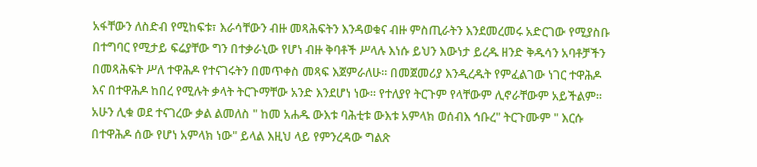አፋቸውን ለስድብ የሚከፍቱ፣ እራሳቸውን ብዙ መጻሕፍትን እንዳወቁና ብዙ ምስጢራትን እንደመረመሩ አድርገው የሚያስቡ በተግባር የሚታይ ፍሬያቸው ግን በተቃራኒው የሆነ ብዙ ቅባቶች ሥላሉ እነሱ ይህን እውነታ ይረዱ ዘንድ ቅዱሳን አባቶቻችን በመጻሕፍት ሥለ ተዋሕዶ የተናገሩትን በመጥቀስ መጻፍ እጀምራለሁ። በመጀመሪያ እንዲረዱት የምፈልገው ነገር ተዋሕዶ እና በተዋሕዶ ከበረ የሚሉት ቃላት ትርጉማቸው አንድ እንደሆነ ነው። የተለያየ ትርጉም የላቸውም ሊኖራቸውም አይችልም። አሁን ሊቁ ወደ ተናገረው ቃል ልመለስ " ከመ አሐዱ ውእቱ ባሕቲቱ ውእቱ አምላክ ወሰብእ ኅቡረ" ትርጉሙም " እርሱ በተዋሕዶ ሰው የሆነ አምላክ ነው" ይላል እዚህ ላይ የምንረዳው ግልጽ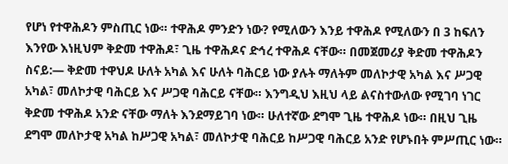የሆነ የተዋሕዶን ምስጢር ነው። ተዋሕዶ ምንድን ነው? የሚለውን እንይ ተዋሕዶ የሚለውን በ 3 ከፍለን እንየው እነዚህም ቅድመ ተዋሕዶ፣ ጊዜ ተዋሕዶና ድኅረ ተዋሕዶ ናቸው። በመጀመሪያ ቅድመ ተዋሕዶን ስናይ:— ቅድመ ተዋህዶ ሁለት አካል እና ሁለት ባሕርይ ነው ያሉት ማለትም መለኮታዊ አካል እና ሥጋዊ አካል፣ መለኮታዊ ባሕርይ እና ሥጋዊ ባሕርይ ናቸው። እንግዲህ እዚህ ላይ ልናስተውለው የሚገባ ነገር ቅድመ ተዋሕዶ አንድ ናቸው ማለት እንደማይገባ ነው። ሁለተኛው ደግሞ ጊዜ ተዋሕዶ ነው። በዚህ ጊዜ ደግሞ መለኮታዊ አካል ከሥጋዊ አካል፣ መለኮታዊ ባሕርይ ከሥጋዊ ባሕርይ አንድ የሆኑበት ምሥጢር ነው።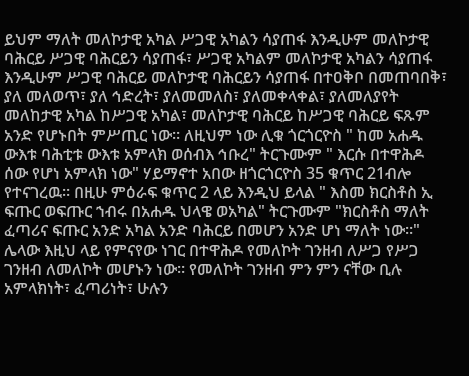ይህም ማለት መለኮታዊ አካል ሥጋዊ አካልን ሳያጠፋ እንዲሁም መለኮታዊ ባሕርይ ሥጋዊ ባሕርይን ሳያጠፋ፣ ሥጋዊ አካልም መለኮታዊ አካልን ሳያጠፋ እንዲሁም ሥጋዊ ባሕርይ መለኮታዊ ባሕርይን ሳያጠፋ በተዐቅቦ በመጠባበቅ፣ ያለ መለወጥ፣ ያለ ኅድረት፣ ያለመመለስ፣ ያለመቀላቀል፣ ያለመለያየት መለከታዊ አካል ከሥጋዊ አካል፣ መለኮታዊ ባሕርይ ከሥጋዊ ባሕርይ ፍጹም አንድ የሆኑበት ምሥጢር ነው። ለዚህም ነው ሊቁ ጎርጎርዮስ " ከመ አሐዱ ውእቱ ባሕቲቱ ውእቱ አምላክ ወሰብእ ኅቡረ" ትርጉሙም " እርሱ በተዋሕዶ ሰው የሆነ አምላክ ነው" ሃይማኖተ አበው ዘጎርጎርዮስ 35 ቁጥር 21ብሎ የተናገረዉ። በዚሁ ምዕራፍ ቁጥር 2 ላይ እንዲህ ይላል " እስመ ክርስቶስ ኢ ፍጡር ወፍጡር ኀብሩ በአሐዱ ህላዌ ወአካል" ትርጉሙም "ክርስቶስ ማለት ፈጣሪና ፍጡር አንድ አካል አንድ ባሕርይ በመሆን አንድ ሆነ ማለት ነው።" ሌላው እዚህ ላይ የምናየው ነገር በተዋሕዶ የመለኮት ገንዘብ ለሥጋ የሥጋ ገንዘብ ለመለኮት መሆኑን ነው። የመለኮት ገንዘብ ምን ምን ናቸው ቢሉ አምላክነት፣ ፈጣሪነት፣ ሁሉን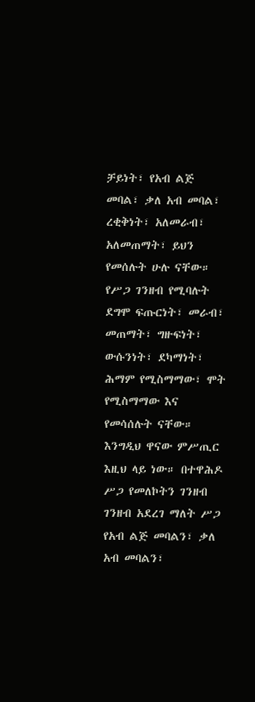ቻይነት፣ የአብ ልጅ መባል፣ ቃለ አብ መባል፣ ረቂቅነት፣ አለመራብ፣ አለመጠማት፣ ይህን የመሰሉት ሁሉ ናቸው። የሥጋ ገንዘብ የሚባሉት ደግሞ ፍጡርነት፣ መራብ፣ መጠማት፣ ግዙፍነት፣ ውሱንነት፣ ደካማነት፣ ሕማም የሚስማማው፣ ሞት የሚስማማው እና የመሳሰሉት ናቸው። እንግዲህ ዋናው ምሥጢር እዚህ ላይ ነው። በተዋሕዶ ሥጋ የመለኮትን ገንዘብ ገንዘብ አደረገ ማለት ሥጋ የአብ ልጅ መባልን፣ ቃለ አብ መባልን፣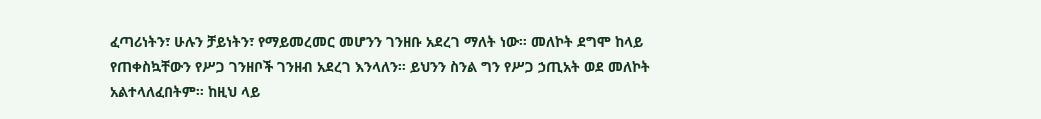ፈጣሪነትን፣ ሁሉን ቻይነትን፣ የማይመረመር መሆንን ገንዘቡ አደረገ ማለት ነው። መለኮት ደግሞ ከላይ የጠቀስኳቸውን የሥጋ ገንዘቦች ገንዘብ አደረገ እንላለን። ይህንን ስንል ግን የሥጋ ኃጢአት ወደ መለኮት አልተላለፈበትም። ከዚህ ላይ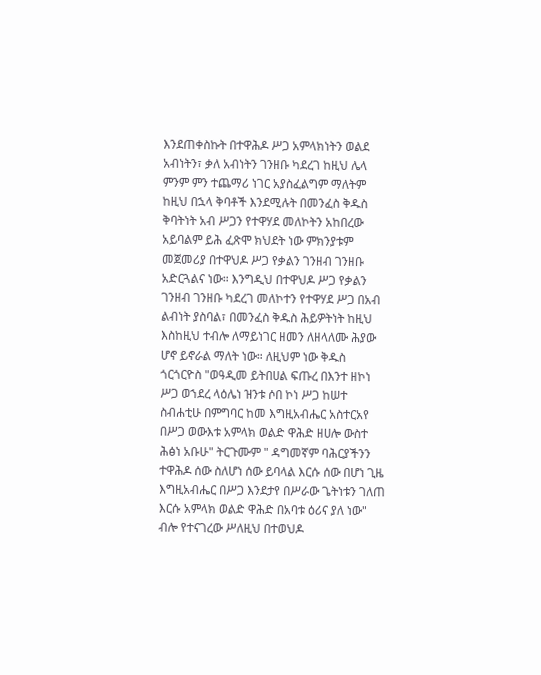እንደጠቀስኩት በተዋሕዶ ሥጋ አምላክነትን ወልደ አብነትን፣ ቃለ አብነትን ገንዘቡ ካደረገ ከዚህ ሌላ ምንም ምን ተጨማሪ ነገር አያስፈልግም ማለትም ከዚህ በኋላ ቅባቶች እንደሚሉት በመንፈስ ቅዱስ ቅባትነት አብ ሥጋን የተዋሃደ መለኮትን አከበረው አይባልም ይሕ ፈጽሞ ክህደት ነው ምክንያቱም መጀመሪያ በተዋህዶ ሥጋ የቃልን ገንዘብ ገንዘቡ አድርጓልና ነው። እንግዲህ በተዋህዶ ሥጋ የቃልን ገንዘብ ገንዘቡ ካደረገ መለኮተን የተዋሃደ ሥጋ በአብ ልብነት ያስባል፣ በመንፈስ ቅዱስ ሕይዎትነት ከዚህ እስከዚህ ተብሎ ለማይነገር ዘመን ለዘላለሙ ሕያው ሆኖ ይኖራል ማለት ነው። ለዚህም ነው ቅዱስ ጎርጎርዮስ "ወዓዲመ ይትበሀል ፍጡረ በእንተ ዘኮነ ሥጋ ወኀደረ ላዕሌነ ዝንቱ ሶበ ኮነ ሥጋ ከሠተ ስብሐቲሁ በምግባር ከመ እግዚአብሔር አስተርአየ በሥጋ ወውእቱ አምላክ ወልድ ዋሕድ ዘሀሎ ውስተ ሕፅነ አቡሁ" ትርጉሙም " ዳግመኛም ባሕርያችንን ተዋሕዶ ሰው ስለሆነ ሰው ይባላል እርሱ ሰው በሆነ ጊዜ እግዚአብሔር በሥጋ እንደታየ በሥራው ጌትነቱን ገለጠ እርሱ አምላክ ወልድ ዋሕድ በአባቱ ዕሪና ያለ ነው" ብሎ የተናገረው ሥለዚህ በተወህዶ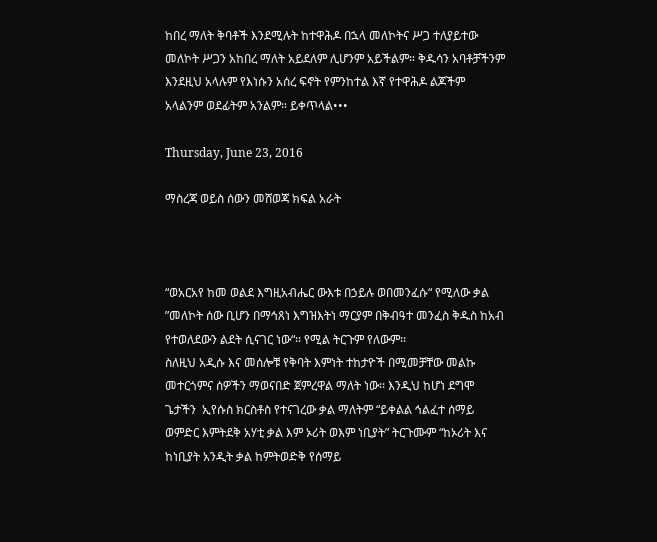ከበረ ማለት ቅባቶች እንደሚሉት ከተዋሕዶ በኋላ መለኮትና ሥጋ ተለያይተው መለኮት ሥጋን አከበረ ማለት አይደለም ሊሆንም አይችልም። ቅዱሳን አባቶቻችንም እንደዚህ አላሉም የእነሱን አሰረ ፍኖት የምንከተል እኛ የተዋሕዶ ልጆችም አላልንም ወደፊትም አንልም። ይቀጥላል•••

Thursday, June 23, 2016

ማስረጃ ወይስ ሰውን መሸወጃ ክፍል አራት



“ወአርአየ ከመ ወልደ እግዚአብሔር ውእቱ በኃይሉ ወበመንፈሱ“ የሚለው ቃል ”መለኮት ሰው ቢሆን በማኅጸነ እግዝእትነ ማርያም በቅብዓተ መንፈስ ቅዱስ ከአብ የተወለደውን ልደት ሲናገር ነው“፡፡ የሚል ትርጉም የለውም፡፡
ስለዚህ አዲሱ እና መሰሎቹ የቅባት እምነት ተከታዮች በሚመቻቸው መልኩ መተርጎምና ሰዎችን ማወናበድ ጀምረዋል ማለት ነው፡፡ እንዲህ ከሆነ ደግሞ ጌታችን  ኢየሱስ ክርስቶስ የተናገረው ቃል ማለትም “ይቀልል ኅልፈተ ሰማይ ወምድር እምትደቅ አሃቲ ቃል እም ኦሪት ወእም ነቢያት” ትርጉሙም “ከኦሪት እና ከነቢያት አንዲት ቃል ከምትወድቅ የሰማይ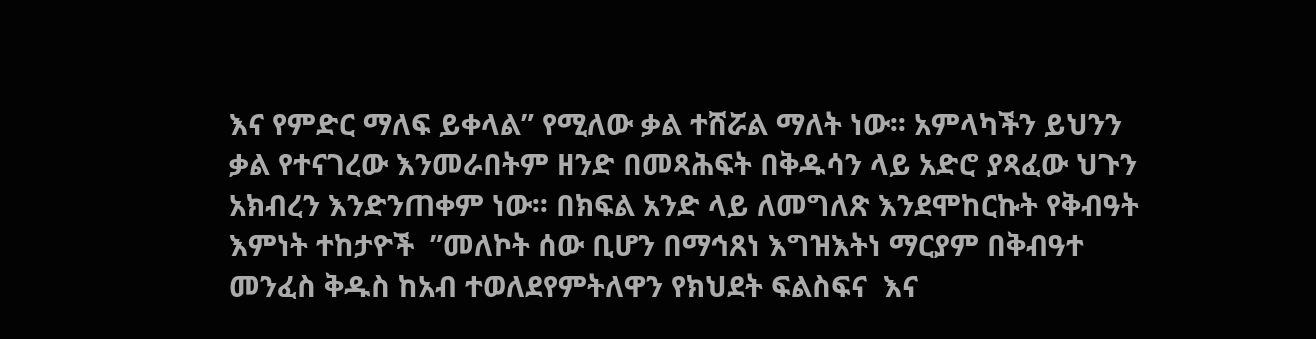እና የምድር ማለፍ ይቀላል” የሚለው ቃል ተሸሯል ማለት ነው፡፡ አምላካችን ይህንን ቃል የተናገረው እንመራበትም ዘንድ በመጻሕፍት በቅዱሳን ላይ አድሮ ያጻፈው ህጉን አክብረን እንድንጠቀም ነው፡፡ በክፍል አንድ ላይ ለመግለጽ እንደሞከርኩት የቅብዓት እምነት ተከታዮች  ”መለኮት ሰው ቢሆን በማኅጸነ እግዝእትነ ማርያም በቅብዓተ መንፈስ ቅዱስ ከአብ ተወለደየምትለዋን የክህደት ፍልስፍና  እና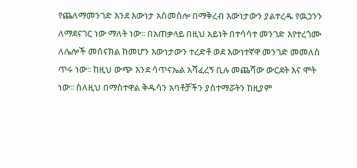የጨለማመንገድ እንደ እውነታ አስመስሎ በማቅረብ እውነታውን ያልተረዱ የዉኃንን ለማደናገር ነው ማለት ነው፡፡ በአጠቃላይ በዚህ አይነት በተሳሳተ መንገድ እየተረጎሙ ለሌሎች መሰናክል ከመሆን እውነታውን ተረድቶ ወደ እውነተኛዋ መንገድ መመለስ ጥሩ ነው፡፡ ከዚህ ውጭ እንደ ሳጥናኤል አሻፈረኝ ቢሉ መጨሻው ውርደት እና ሞት ነው፡፡ ስለዚህ በማስተዋል ቅዱሳን አባቶቻችን ያስተማሯትን ከዚያም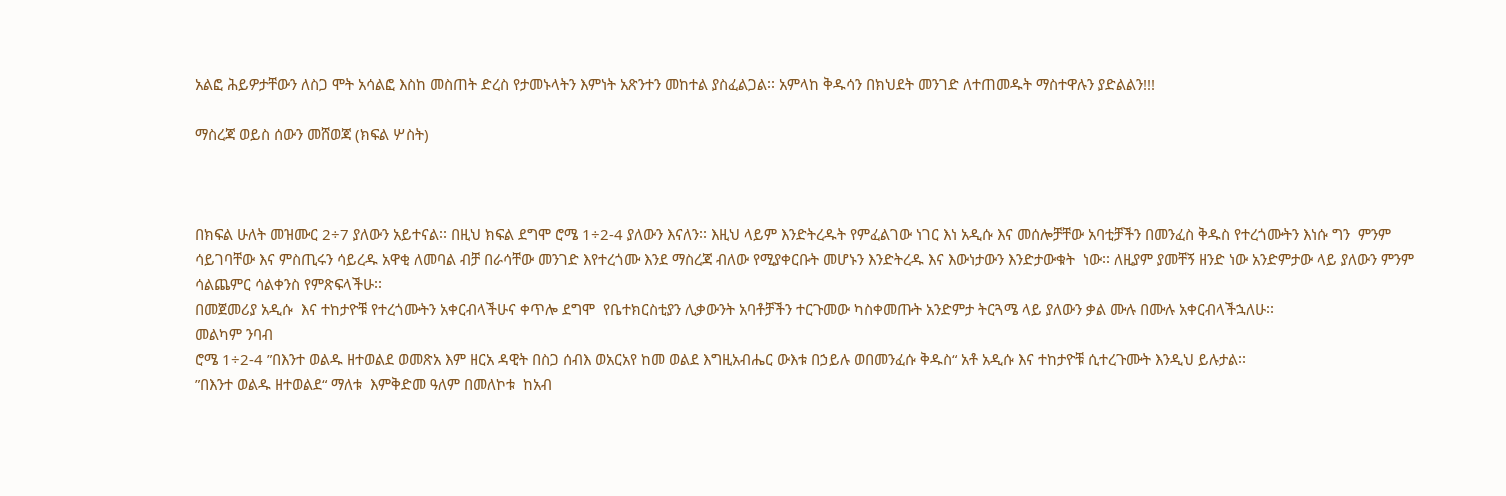አልፎ ሕይዎታቸውን ለስጋ ሞት አሳልፎ እስከ መስጠት ድረስ የታመኑላትን እምነት አጽንተን መከተል ያስፈልጋል፡፡ አምላከ ቅዱሳን በክህደት መንገድ ለተጠመዱት ማስተዋሉን ያድልልን!!!

ማስረጃ ወይስ ሰውን መሸወጃ (ክፍል ሦስት)



በክፍል ሁለት መዝሙር 2÷7 ያለውን አይተናል፡፡ በዚህ ክፍል ደግሞ ሮሜ 1÷2-4 ያለውን እናለን፡፡ እዚህ ላይም እንድትረዱት የምፈልገው ነገር እነ አዲሱ እና መሰሎቻቸው አባቲቻችን በመንፈስ ቅዱስ የተረጎሙትን እነሱ ግን  ምንም ሳይገባቸው እና ምስጢሩን ሳይረዱ አዋቂ ለመባል ብቻ በራሳቸው መንገድ እየተረጎሙ እንደ ማስረጃ ብለው የሚያቀርቡት መሆኑን እንድትረዱ እና እውነታውን እንድታውቁት  ነው፡፡ ለዚያም ያመቸኝ ዘንድ ነው አንድምታው ላይ ያለውን ምንም ሳልጨምር ሳልቀንስ የምጽፍላችሁ፡፡
በመጀመሪያ አዲሱ  እና ተከታዮቹ የተረጎሙትን አቀርብላችሁና ቀጥሎ ደግሞ  የቤተክርስቲያን ሊቃውንት አባቶቻችን ተርጉመው ካስቀመጡት አንድምታ ትርጓሜ ላይ ያለውን ቃል ሙሉ በሙሉ አቀርብላችኋለሁ፡፡
መልካም ንባብ
ሮሜ 1÷2-4 ”በእንተ ወልዱ ዘተወልደ ወመጽአ እም ዘርአ ዳዊት በስጋ ሰብእ ወአርአየ ከመ ወልደ እግዚአብሔር ውእቱ በኃይሉ ወበመንፈሱ ቅዱስ“ አቶ አዲሱ እና ተከታዮቹ ሲተረጉሙት እንዲህ ይሉታል፡፡
”በእንተ ወልዱ ዘተወልደ“ ማለቱ  እምቅድመ ዓለም በመለኮቱ  ከአብ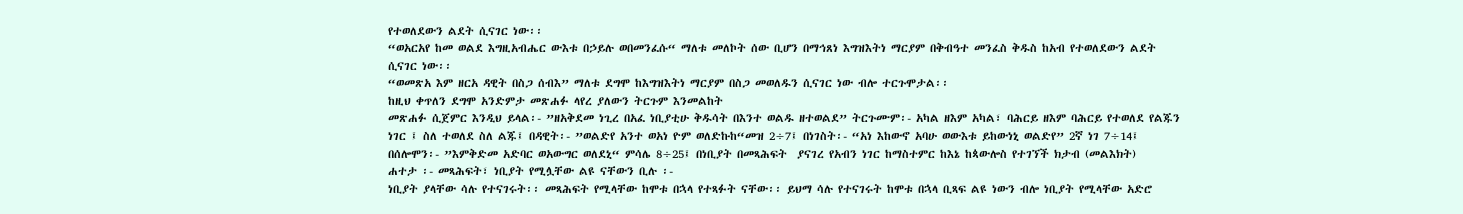የተወለደውን ልደት ሲናገር ነው፡፡
“ወአርአየ ከመ ወልደ እግዚአብሔር ውእቱ በኃይሉ ወበመንፈሱ“ ማለቱ መለኮት ሰው ቢሆን በማኅጸነ እግዝእትነ ማርያም በቅብዓተ መንፈስ ቅዱስ ከአብ የተወለደውን ልደት ሲናገር ነው፡፡
“ወመጽአ እም ዘርአ ዳዊት በስጋ ሰብእ” ማለቱ ደግሞ ከእግዝእትነ ማርያም በስጋ መወለዱን ሲናገር ነው ብሎ ተርጉሞታል፡፡
ከዚህ ቀጥለን ደግሞ አንድምታ መጽሐፉ ላየረ ያለውን ትርጉም እንመልከት
መጽሐፉ ሲጀምር እንዲህ ይላል፡- ”ዘአቅደመ ነጊረ በአፈ ነቢያቲሁ ቅዱሳት በእንተ ወልዱ ዘተወልደ” ትርጉሙም፡- አካል ዘእም አካል፣ ባሕርይ ዘእም ባሕርይ የተወለደ የልጁን ነገር ፤ ስለ ተወለደ ስለ ልጁ፤ በዳዊት፡- ”ወልድየ አንተ ወአነ ዮም ወለድኩከ“መዝ 2÷7፤ በነገስት፡- “አነ እከውኖ አባሁ ወውእቱ ይከውነኒ ወልድየ” 2ኛ ነገ 7÷14፤ በሰሎሞን፡- ”እምቅድመ አድባር ወአውግር ወለደኒ“ ምሳሌ 8÷25፤ በነቢያት በመጻሕፍት  ያናገረ የአብን ነገር ከማስተምር ከእኔ ከጳውሎስ የተገኘች ክታብ (መልእክት)
ሐተታ ፡- መጻሕፍት፣ ነቢያት የሚሏቸው ልዩ ናቸውን ቢሉ ፡-
ነቢያት ያላቸው ሳሉ የተናገሩት፡፡ መጻሕፍት የሚላቸው ከሞቱ በኋላ የተጻፉት ናቸው፡፡ ይህማ ሳሉ የተናገሩት ከሞቱ በኋላ ቢጻፍ ልዩ ነውን ብሎ ነቢያት የሚላቸው አድሮ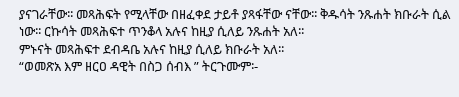ያናገራቸው፡፡ መጻሕፍት የሚላቸው በዘፈቀደ ታይቶ ያጻፋቸው ናቸው፡፡ ቅዱሳት ንጹሐት ክቡራት ሲል ነው፡፡ ርኩሳት መጻሕፍተ ጥንቆላ አሉና ከዚያ ሲለይ ንጹሐት አለ፡፡
ምኑናት መጻሕፍተ ደብዳቤ አሉና ከዚያ ሲለይ ክቡራት አለ፡፡
“ወመጽአ እም ዘርዐ ዳዊት በስጋ ሰብእ ” ትርጉሙም፡-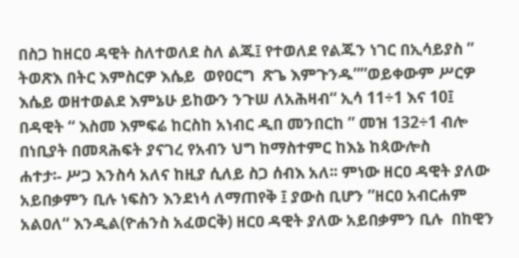በስጋ ከዘርዐ ዳዊት ስለተወለደ ስለ ልጁ፤ የተወለደ የልጁን ነገር በኢሳይያስ ” ትወጽእ በትር እምስርዎ እሴይ  ወየዐርግ  ጽጌ እምጉንዱ””ወይቀውም ሥርዎ እሴይ ወዘተወልደ እምኔሁ ይከውን ንጉሠ ለአሕዛብ“ ኢሳ 11÷1 እና 10፤ በዳዊት “ እስመ እምፍሬ ከርስከ አነብር ዲበ መንበርከ ” መዝ 132÷1 ብሎ በነቢያት በመጻሕፍት ያናገረ የአብን ህግ ከማስተምር ከእኔ ከጳውሎስ
ሐተታ፡- ሥጋ እንስሳ አለና ከዚያ ሲለይ ስጋ ሰብእ አለ፡፡ ምነው ዘርዐ ዳዊት ያለው አይበቃምን ቢሉ ነፍስን እንደነሳ ለማጠየቅ ፤ ያውስ ቢሆን ”ዘርዐ አብርሐም አልዐለ“ እንዲል(ዮሐንስ አፈወርቅ) ዘርዐ ዳዊት ያለው አይበቃምን ቢሉ  በከዊን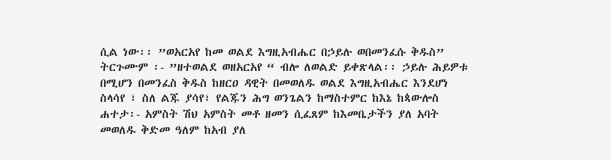ሲል ነው፡፡ ”ወአርአየ ከመ ወልደ እግዚአብሔር በኃይሉ ወበመንፈሱ ቅዱስ” ትርጉሙም ፡- ”ዘተወልደ ወዘአርአየ “ ብሎ ለወልድ ይቀጽላል፡፡ ኃይሉ ሕይዎቱ በሚሆን በመንፈስ ቅዱስ ከዘርዐ ዳዊት በመወለዱ ወልደ እግዚአብሔር እንደሆነ ስላሳየ ፣ ስለ ልጁ ያሳየ፣ የልጁን ሕግ ወንጌልን ከማስተምር ከእኔ ከጳውሎስ
ሐተታ፡- አምስት ሽህ አምስት መቶ ዘመን ሲፈጸም ከእመቤታችን ያለ አባት መወለዱ ቅድመ ዓለም ከአብ ያለ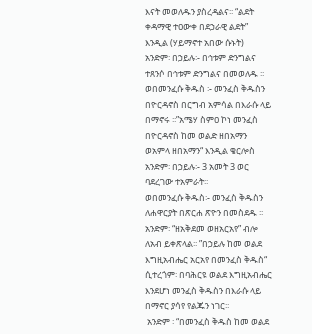እናት መወለዱን ያስረዳልና፡፡ “ልደት ቀዳማዊ ተዐውቀ በደኃራዊ ልደት”  እንዲል (ሃይማኖተ አበው ሱኑት)
አንድም፡ በኃይሉ፡- በኅቱም ድንግልና ተጸንሶ በኅቱም ድንግልና በመወለዱ ፡፡ ወበመንፈሱ ቅዱስ ፡- መንፈስ ቅዱስን በዮርዳኖስ በርግብ አምሳል በእራሱ ላይ በማኖሩ ፡፡”አሜሃ ስምዐ ኮነ መንፈስ በዮርዳኖስ ከመ ወልድ ዘበአማን ወአምላ ዘበአማን“ እንዲል ቄርሎስ
አንድም፡ በኃይሉ፡- 3 አመት 3 ወር ባደረገው ተአምራት፡፡
ወበመንፈሱ ቅዱስ፡- መንፈስ ቅዱስን ለሐዋርያት በጽርሐ ጽዮን በመስደዱ ፡፡
አንድም፡ “ዘአቅደመ ወዘአርአየ” ብሎ ለአብ ይቀጽላል፡፡ ”በኃይሉ ከመ ወልደ እግዚአብሔር አርአየ በመንፈስ ቅዱስ“ ሲተረጎም፡ በባሕርዩ ወልደ እግዚአብሔር እንደሆነ መንፈስ ቅዱስን በእራሱ ላይ በማኖር ያሳየ የልጁን ነገር፡፡
 አንድም ፡ “በመንፈስ ቅዱስ ከመ ወልደ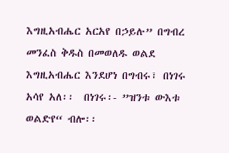እግዚአብሔር አርአየ በኃይሉ” በግብረ መንፈስ ቅዱስ በመወለዱ ወልደ እግዚአብሔር እንደሆነ በግብሩ፣ በነገሩ አሳየ አለ፡፡  በነገሩ፡- ”ዝንቱ ውእቱ ወልድየ“ ብሎ፡፡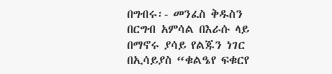በግብሩ፡- መንፈስ ቅዱስን በርግብ አምሳል በእራሱ ላይ በማኖሩ ያሳይ የልጁን ነገር በኢሳይያስ “ቁልዔየ ፍቁርየ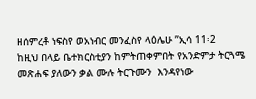ዘሰምረቶ ነፍስየ ወአነብር መንፈስየ ላዕሌሁ ”ኢሳ 11፡2
ከዚህ በላይ ቤተክርስቲያን ከምትጠቀምበት የአንድምታ ትርጓሜ መጽሐፍ ያለውን ቃል ሙሉ ትርጉሙን  እንዳየነው